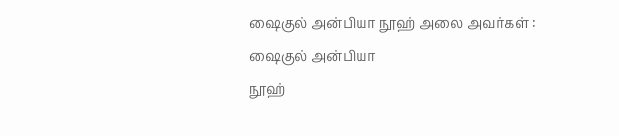ஷைகுல் அன்பியா நூஹ் அலை அவர்கள் :
ஷைகுல் அன்பியா
நூஹ்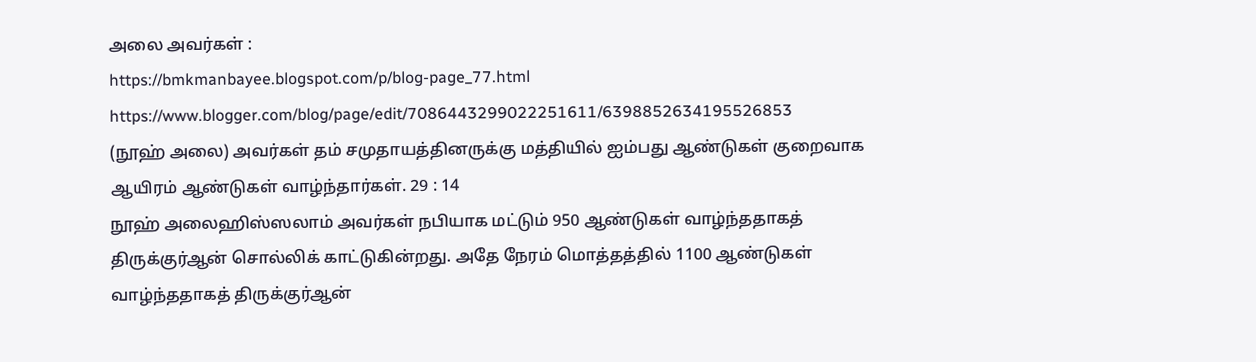அலை அவர்கள் :
https://bmkmanbayee.blogspot.com/p/blog-page_77.html
https://www.blogger.com/blog/page/edit/7086443299022251611/6398852634195526853
(நூஹ் அலை) அவர்கள் தம் சமுதாயத்தினருக்கு மத்தியில் ஐம்பது ஆண்டுகள் குறைவாக ஆயிரம் ஆண்டுகள் வாழ்ந்தார்கள். 29 : 14
நூஹ் அலைஹிஸ்ஸலாம் அவர்கள் நபியாக மட்டும் 950 ஆண்டுகள் வாழ்ந்ததாகத் திருக்குர்ஆன் சொல்லிக் காட்டுகின்றது. அதே நேரம் மொத்தத்தில் 1100 ஆண்டுகள் வாழ்ந்ததாகத் திருக்குர்ஆன்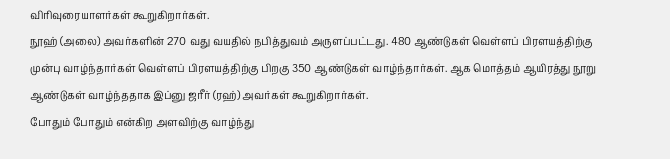விரிவுரையாளர்கள் கூறுகிறார்கள்.
நூஹ் (அலை) அவர்களின் 270 வது வயதில் நபித்துவம் அருளப்பட்டது. 480 ஆண்டுகள் வெள்ளப் பிரளயத்திற்கு முன்பு வாழ்ந்தார்கள் வெள்ளப் பிரளயத்திற்கு பிறகு 350 ஆண்டுகள் வாழ்ந்தார்கள். ஆக மொத்தம் ஆயிரத்து நூறு ஆண்டுகள் வாழ்ந்ததாக இப்னு ஜரீர் (ரஹ்) அவர்கள் கூறுகிறார்கள்.
போதும் போதும் என்கிற அளவிற்கு வாழ்ந்து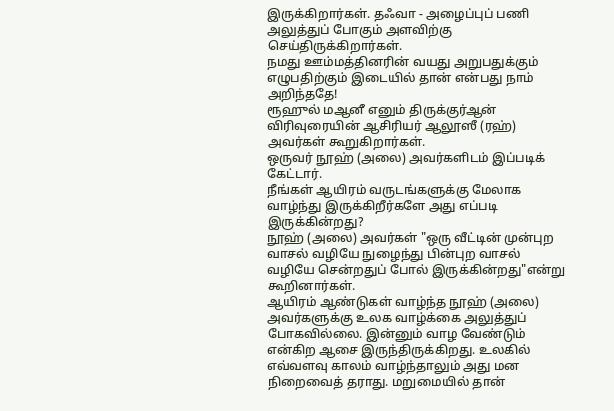இருக்கிறார்கள். தஃவா - அழைப்புப் பணி அலுத்துப் போகும் அளவிற்கு செய்திருக்கிறார்கள்.
நமது ஊம்மத்தினரின் வயது அறுபதுக்கும் எழுபதிற்கும் இடையில் தான் என்பது நாம் அறிந்ததே!
ரூஹுல் மஆனீ எனும் திருக்குர்ஆன் விரிவுரையின் ஆசிரியர் ஆலூஸீ (ரஹ்) அவர்கள் கூறுகிறார்கள்.
ஒருவர் நூஹ் (அலை) அவர்களிடம் இப்படிக் கேட்டார்.
நீங்கள் ஆயிரம் வருடங்களுக்கு மேலாக வாழ்ந்து இருக்கிறீர்களே அது எப்படி இருக்கின்றது?
நூஹ் (அலை) அவர்கள் "ஒரு வீட்டின் முன்புற வாசல் வழியே நுழைந்து பின்புற வாசல் வழியே சென்றதுப் போல் இருக்கின்றது"என்று கூறினார்கள்.
ஆயிரம் ஆண்டுகள் வாழ்ந்த நூஹ் (அலை) அவர்களுக்கு உலக வாழ்க்கை அலுத்துப் போகவில்லை. இன்னும் வாழ வேண்டும் என்கிற ஆசை இருந்திருக்கிறது. உலகில் எவ்வளவு காலம் வாழ்ந்தாலும் அது மன நிறைவைத் தராது. மறுமையில் தான்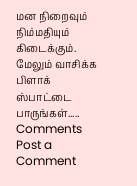மன நிறைவும் நிம்மதியும் கிடைக்கும்.
மேலும் வாசிக்க பிளாக் ஸ்பாட்டை பாருங்கள்.....
Comments
Post a Comment